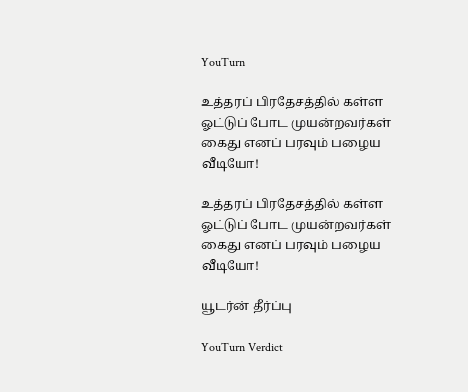YouTurn

உத்தரப் பிரதேசத்தில் கள்ள ஓட்டுப் போட முயன்றவர்கள் கைது எனப் பரவும் பழைய வீடியோ!

உத்தரப் பிரதேசத்தில் கள்ள ஓட்டுப் போட முயன்றவர்கள் கைது எனப் பரவும் பழைய வீடியோ!

யூடர்ன் தீர்ப்பு

YouTurn Verdict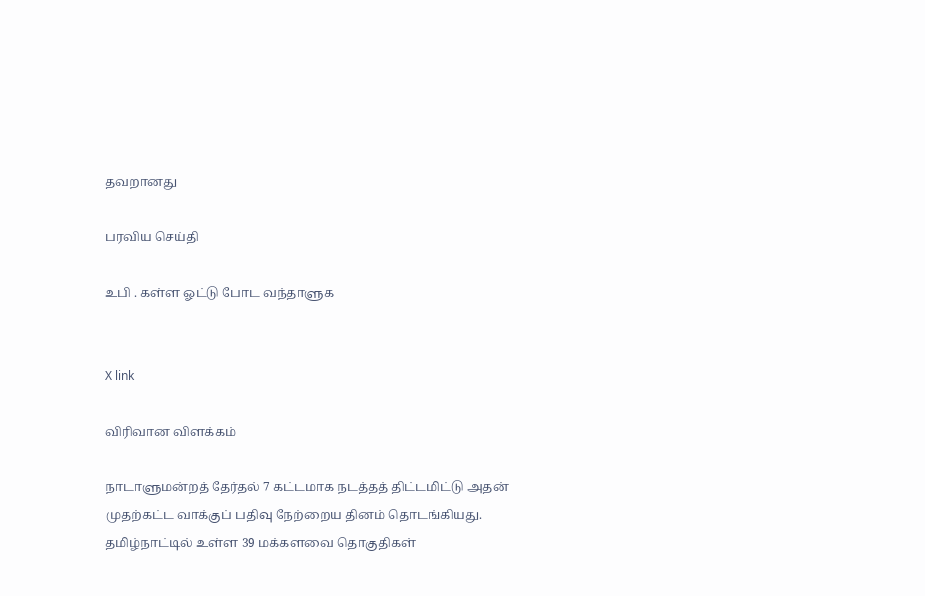தவறானது

பரவிய செய்தி

உபி . கள்ள ஓட்டு போட வந்தாளுக


X link

விரிவான விளக்கம்

நாடாளுமன்றத் தேர்தல் 7 கட்டமாக நடத்தத் திட்டமிட்டு அதன் முதற்கட்ட வாக்குப் பதிவு நேற்றைய தினம் தொடங்கியது. தமிழ்நாட்டில் உள்ள 39 மக்களவை தொகுதிகள்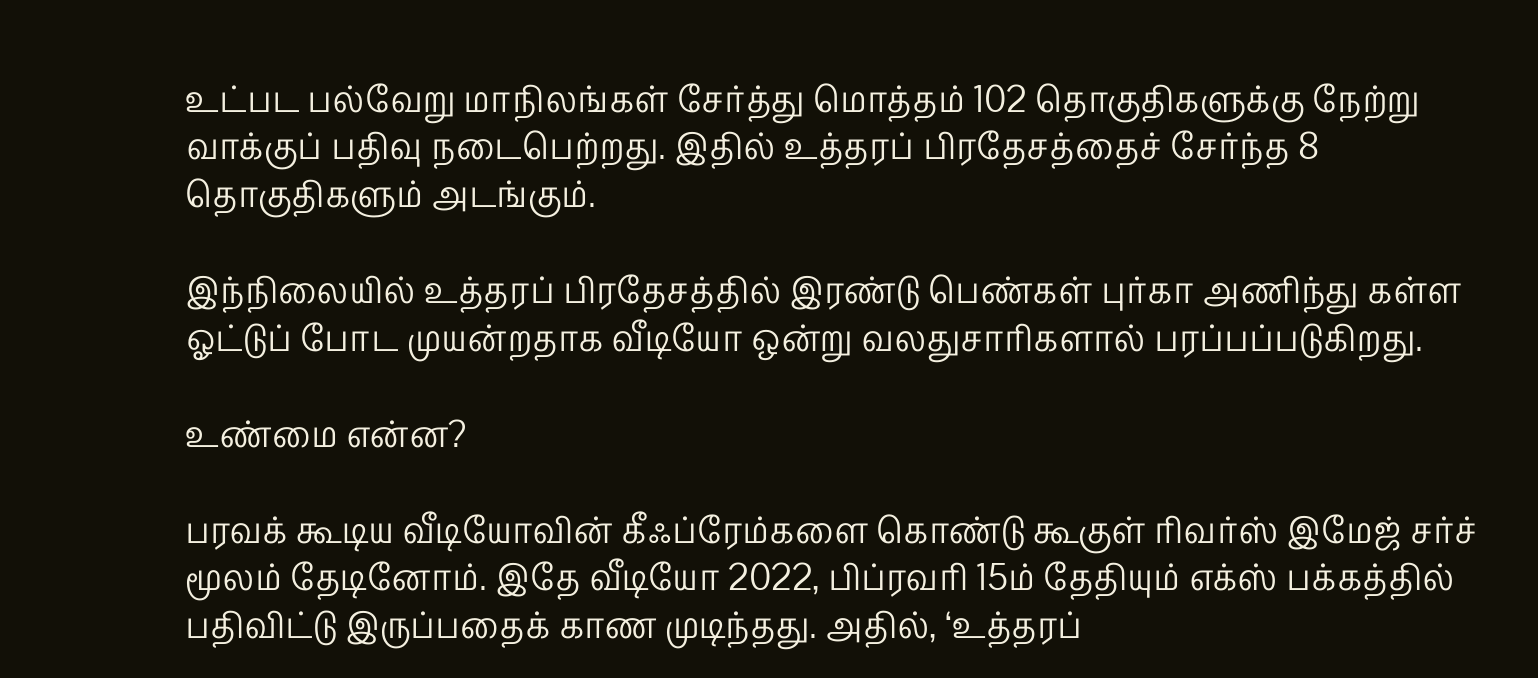உட்பட பல்வேறு மாநிலங்கள் சேர்த்து மொத்தம் 102 தொகுதிகளுக்கு நேற்று வாக்குப் பதிவு நடைபெற்றது. இதில் உத்தரப் பிரதேசத்தைச் சேர்ந்த 8 தொகுதிகளும் அடங்கும்.

இந்நிலையில் உத்தரப் பிரதேசத்தில் இரண்டு பெண்கள் புர்கா அணிந்து கள்ள ஓட்டுப் போட முயன்றதாக வீடியோ ஒன்று வலதுசாரிகளால் பரப்பப்படுகிறது.

உண்மை என்ன?

பரவக் கூடிய வீடியோவின் கீஃப்ரேம்களை கொண்டு கூகுள் ரிவர்ஸ் இமேஜ் சர்ச் மூலம் தேடினோம். இதே வீடியோ 2022, பிப்ரவரி 15ம் தேதியும் எக்ஸ் பக்கத்தில் பதிவிட்டு இருப்பதைக் காண முடிந்தது. அதில், ‘உத்தரப்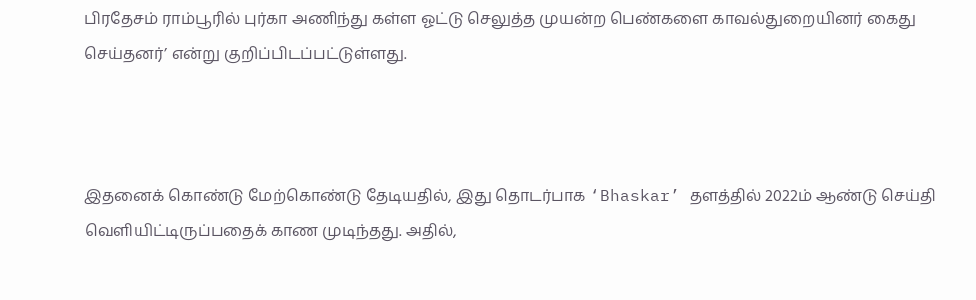பிரதேசம் ராம்பூரில் புர்கா அணிந்து கள்ள ஓட்டு செலுத்த முயன்ற பெண்களை காவல்துறையினர் கைது செய்தனர்’ என்று குறிப்பிடப்பட்டுள்ளது.



இதனைக் கொண்டு மேற்கொண்டு தேடியதில், இது தொடர்பாக ‘Bhaskar’ தளத்தில் 2022ம் ஆண்டு செய்தி வெளியிட்டிருப்பதைக் காண முடிந்தது. அதில்,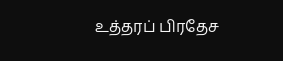உத்தரப் பிரதேச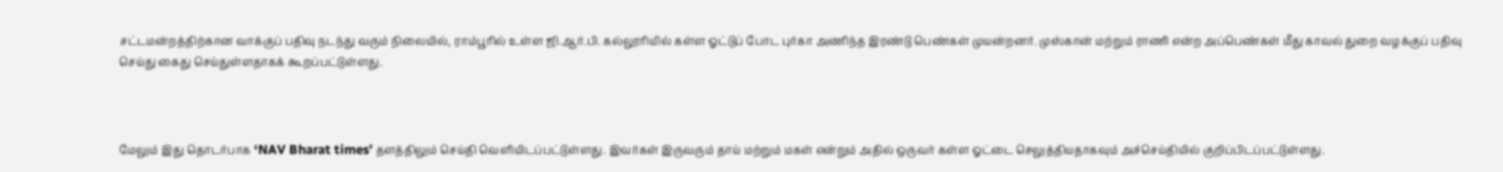சட்டமன்றத்திற்கான வாக்குப் பதிவு நடந்து வரும் நிலையில், ராம்பூரில் உள்ள ஜி.ஆர்.பி. கல்லூரியில் கள்ள ஓட்டுப் போட புர்கா அணிந்த இரண்டு பெண்கள் முயன்றனர். முஸ்கான் மற்றும் ராணி என்ற அப்பெண்கள் மீது காவல் துறை வழக்குப் பதிவு செய்து கைது செய்துள்ளதாகக் கூறப்பட்டுள்ளது.



மேலும் இது தொடர்பாக ‘NAV Bharat times’ தளத்திலும் செய்தி வெளியிடப்பட்டுள்ளது. இவர்கள் இருவரும் தாய் மற்றும் மகள் என்றும் அதில் ஒருவர் கள்ள ஓட்டை செலுத்தியதாகவும் அச்செய்தியில் குறிப்பிடப்பட்டுள்ளது.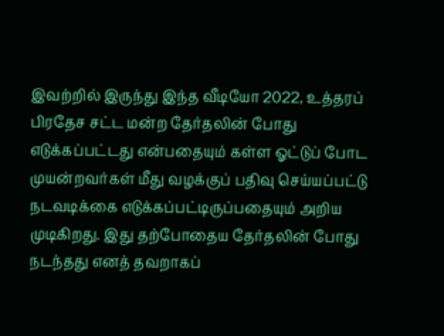இவற்றில் இருந்து இந்த வீடியோ 2022, உத்தரப் பிரதேச சட்ட மன்ற தேர்தலின் போது எடுக்கப்பட்டது என்பதையும் கள்ள ஓட்டுப் போட முயன்றவர்கள் மீது வழக்குப் பதிவு செய்யப்பட்டு நடவடிக்கை எடுக்கப்பட்டிருப்பதையும் அறிய முடிகிறது. இது தற்போதைய தேர்தலின் போது நடந்தது எனத் தவறாகப்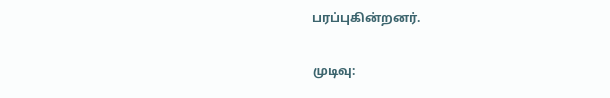பரப்புகின்றனர்.

முடிவு: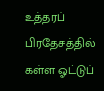உத்தரப் பிரதேசத்தில் கள்ள ஓட்டுப்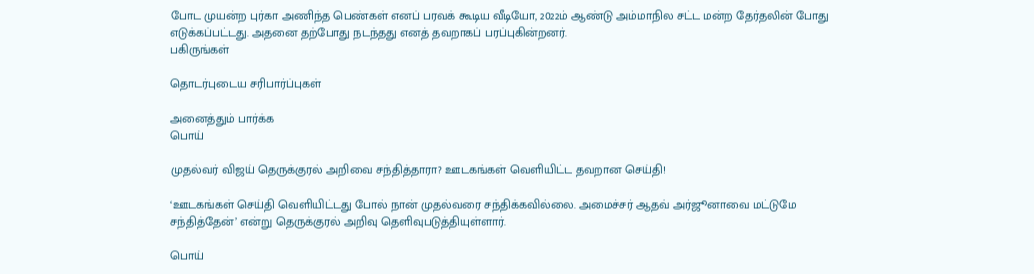போட முயன்ற புர்கா அணிந்த பெண்கள் எனப் பரவக் கூடிய வீடியோ, 2022ம் ஆண்டு அம்மாநில சட்ட மன்ற தேர்தலின் போது எடுக்கப்பட்டது. அதனை தற்போது நடந்தது எனத் தவறாகப் பரப்புகின்றனர்.
பகிருங்கள்

தொடர்புடைய சரிபார்ப்புகள்

அனைத்தும் பார்க்க
பொய்

முதல்வர் விஜய் தெருக்குரல் அறிவை சந்தித்தாரா? ஊடகங்கள் வெளியிட்ட தவறான செய்தி!

‘ஊடகங்கள் செய்தி வெளியிட்டது போல் நான் முதல்வரை சந்திக்கவில்லை. அமைச்சர் ஆதவ் அர்ஜூனாவை மட்டுமே சந்தித்தேன்’ என்று தெருக்குரல் அறிவு தெளிவுபடுத்தியுள்ளார்.

பொய்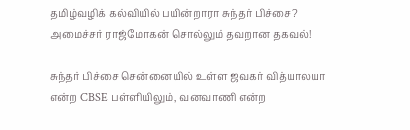தமிழ்வழிக் கல்வியில் பயின்றாரா சுந்தர் பிச்சை? அமைச்சர் ராஜ்மோகன் சொல்லும் தவறான தகவல்!

சுந்தர் பிச்சை சென்னையில் உள்ள ஜவகர் வித்யாலயா என்ற CBSE பள்ளியிலும், வனவாணி என்ற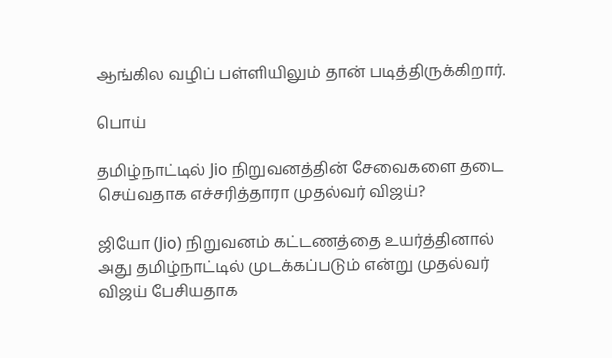ஆங்கில வழிப் பள்ளியிலும் தான் படித்திருக்கிறார்.

பொய்

தமிழ்நாட்டில் Jio நிறுவனத்தின் சேவைகளை தடை செய்வதாக எச்சரித்தாரா முதல்வர் விஜய்?

ஜியோ (Jio) நிறுவனம் கட்டணத்தை உயர்த்தினால் அது தமிழ்நாட்டில் முடக்கப்படும் என்று முதல்வர் விஜய் பேசியதாக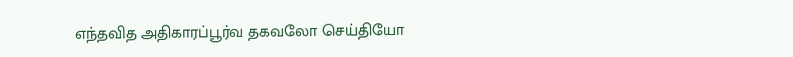எந்தவித அதிகாரப்பூர்வ தகவலோ செய்தியோ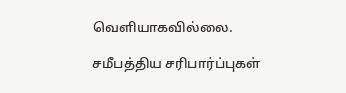வெளியாகவில்லை.

சமீபத்திய சரிபார்ப்புகள்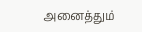அனைத்தும்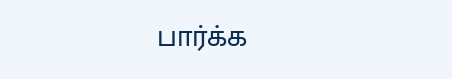பார்க்க